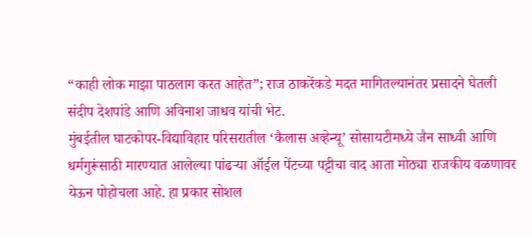“काही लोक माझा पाठलाग करत आहेत”; राज ठाकरेंकडे मदत मागितल्यानंतर प्रसादने घेतली संदीप देशपांडे आणि अविनाश जाधव यांची भेट.
मुंबईतील घाटकोपर-विद्याविहार परिसरातील ‘कैलास अव्हेन्यू’ सोसायटीमध्ये जैन साध्वी आणि धर्मगुरूंसाठी मारण्यात आलेल्या पांढऱ्या ऑईल पेंटच्या पट्टीचा वाद आता मोठ्या राजकीय वळणावर येऊन पोहोचला आहे. हा प्रकार सोशल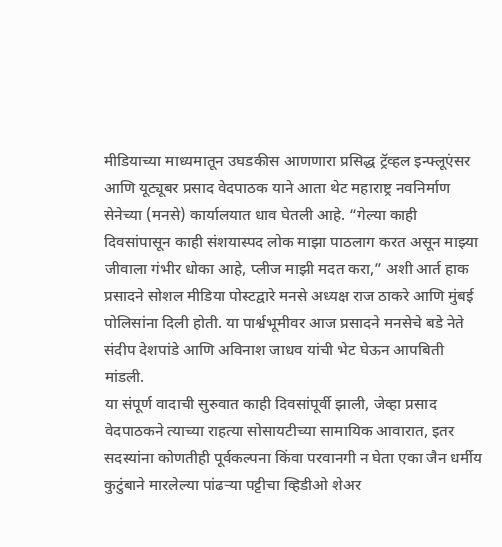मीडियाच्या माध्यमातून उघडकीस आणणारा प्रसिद्ध ट्रॅव्हल इन्फ्लूएंसर आणि यूट्यूबर प्रसाद वेदपाठक याने आता थेट महाराष्ट्र नवनिर्माण सेनेच्या (मनसे) कार्यालयात धाव घेतली आहे. “गेल्या काही दिवसांपासून काही संशयास्पद लोक माझा पाठलाग करत असून माझ्या जीवाला गंभीर धोका आहे, प्लीज माझी मदत करा,” अशी आर्त हाक प्रसादने सोशल मीडिया पोस्टद्वारे मनसे अध्यक्ष राज ठाकरे आणि मुंबई पोलिसांना दिली होती. या पार्श्वभूमीवर आज प्रसादने मनसेचे बडे नेते संदीप देशपांडे आणि अविनाश जाधव यांची भेट घेऊन आपबिती मांडली.
या संपूर्ण वादाची सुरुवात काही दिवसांपूर्वी झाली, जेव्हा प्रसाद वेदपाठकने त्याच्या राहत्या सोसायटीच्या सामायिक आवारात, इतर सदस्यांना कोणतीही पूर्वकल्पना किंवा परवानगी न घेता एका जैन धर्मीय कुटुंबाने मारलेल्या पांढऱ्या पट्टीचा व्हिडीओ शेअर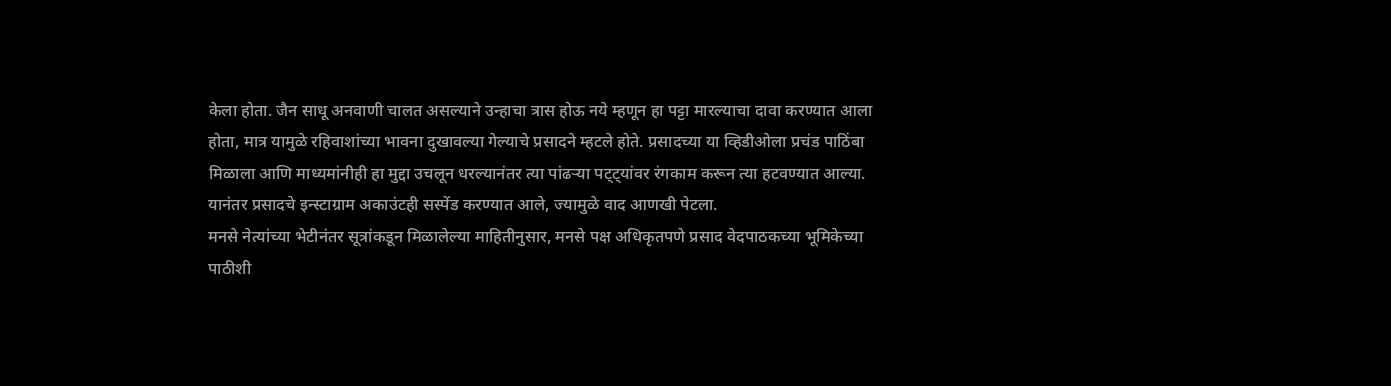केला होता. जैन साधू अनवाणी चालत असल्याने उन्हाचा त्रास होऊ नये म्हणून हा पट्टा मारल्याचा दावा करण्यात आला होता, मात्र यामुळे रहिवाशांच्या भावना दुखावल्या गेल्याचे प्रसादने म्हटले होते. प्रसादच्या या व्हिडीओला प्रचंड पाठिंबा मिळाला आणि माध्यमांनीही हा मुद्दा उचलून धरल्यानंतर त्या पांढऱ्या पट्ट्यांवर रंगकाम करून त्या हटवण्यात आल्या. यानंतर प्रसादचे इन्स्टाग्राम अकाउंटही सस्पेंड करण्यात आले, ज्यामुळे वाद आणखी पेटला.
मनसे नेत्यांच्या भेटीनंतर सूत्रांकडून मिळालेल्या माहितीनुसार, मनसे पक्ष अधिकृतपणे प्रसाद वेदपाठकच्या भूमिकेच्या पाठीशी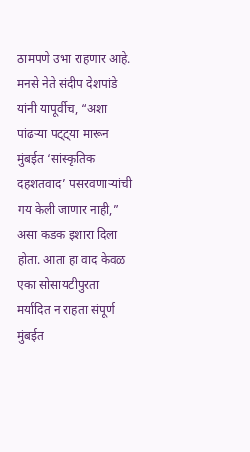ठामपणे उभा राहणार आहे. मनसे नेते संदीप देशपांडे यांनी यापूर्वीच, “अशा पांढऱ्या पट्ट्या मारून मुंबईत ‘सांस्कृतिक दहशतवाद’ पसरवणाऱ्यांची गय केली जाणार नाही,” असा कडक इशारा दिला होता. आता हा वाद केवळ एका सोसायटीपुरता मर्यादित न राहता संपूर्ण मुंबईत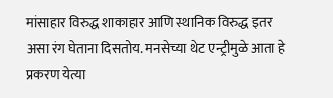मांसाहार विरुद्ध शाकाहार आणि स्थानिक विरुद्ध इतर असा रंग घेताना दिसतोय. मनसेच्या थेट एन्ट्रीमुळे आता हे प्रकरण येत्या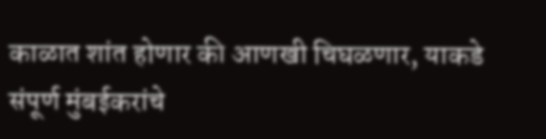काळात शांत होणार की आणखी चिघळणार, याकडे संपूर्ण मुंबईकरांचे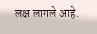लक्ष लागले आहे.